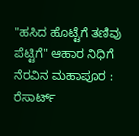"ಹಸಿದ ಹೊಟ್ಟೆಗೆ ತಣಿವು ಪೆಟ್ಟಿಗೆ" ಆಹಾರ ನಿಧಿಗೆ ನೆರವಿನ ಮಹಾಪೂರ : ರೆಸಾರ್ಟ್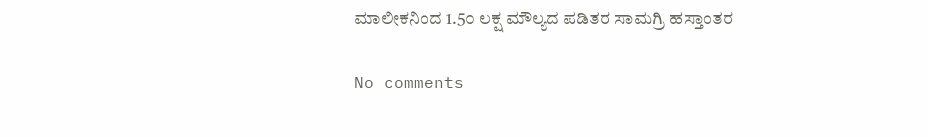ಮಾಲೀಕನಿಂದ 1.5೦ ಲಕ್ಷ ಮೌಲ್ಯದ ಪಡಿತರ ಸಾಮಗ್ರಿ ಹಸ್ತಾಂತರ

No comments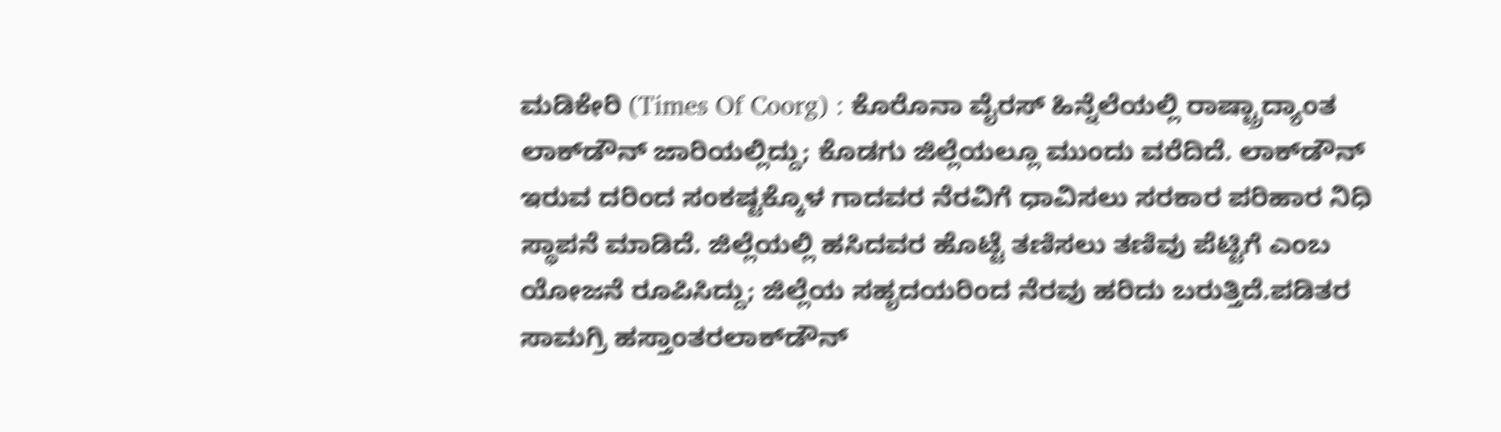ಮಡಿಕೇರಿ (Times Of Coorg) : ಕೊರೊನಾ ವೈರಸ್ ಹಿನ್ನೆಲೆಯಲ್ಲಿ ರಾಷ್ಟ್ರಾದ್ಯಾಂತ ಲಾಕ್‍ಡೌನ್ ಜಾರಿಯಲ್ಲಿದ್ದು; ಕೊಡಗು ಜಿಲ್ಲೆಯಲ್ಲೂ ಮುಂದು ವರೆದಿದೆ. ಲಾಕ್‍ಡೌನ್ ಇರುವ ದರಿಂದ ಸಂಕಷ್ಟಕ್ಕೊಳ ಗಾದವರ ನೆರವಿಗೆ ಧಾವಿಸಲು ಸರಕಾರ ಪರಿಹಾರ ನಿಧಿ ಸ್ಥಾಪನೆ ಮಾಡಿದೆ. ಜಿಲ್ಲೆಯಲ್ಲಿ ಹಸಿದವರ ಹೊಟ್ಟೆ ತಣಿಸಲು ತಣಿವು ಪೆಟ್ಟಿಗೆ ಎಂಬ ಯೋಜನೆ ರೂಪಿಸಿದ್ದು; ಜಿಲ್ಲೆಯ ಸಹೃದಯರಿಂದ ನೆರವು ಹರಿದು ಬರುತ್ತಿದೆ.ಪಡಿತರ ಸಾಮಗ್ರಿ ಹಸ್ತಾಂತರಲಾಕ್‍ಡೌನ್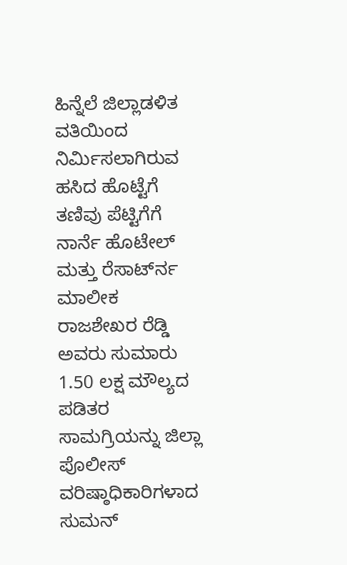ಹಿನ್ನೆಲೆ ಜಿಲ್ಲಾಡಳಿತ ವತಿಯಿಂದ ನಿರ್ಮಿಸಲಾಗಿರುವ ಹಸಿದ ಹೊಟ್ಟೆಗೆ ತಣಿವು ಪೆಟ್ಟಿಗೆಗೆ ನಾರ್ನೆ ಹೊಟೇಲ್ ಮತ್ತು ರೆಸಾರ್ಟ್‍ನ ಮಾಲೀಕ ರಾಜಶೇಖರ ರೆಡ್ಡಿ ಅವರು ಸುಮಾರು 1.50 ಲಕ್ಷ ಮೌಲ್ಯದ ಪಡಿತರ ಸಾಮಗ್ರಿಯನ್ನು ಜಿಲ್ಲಾ ಪೊಲೀಸ್ ವರಿಷ್ಠಾಧಿಕಾರಿಗಳಾದ ಸುಮನ್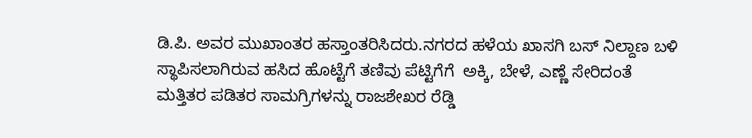ಡಿ.ಪಿ. ಅವರ ಮುಖಾಂತರ ಹಸ್ತಾಂತರಿಸಿದರು.ನಗರದ ಹಳೆಯ ಖಾಸಗಿ ಬಸ್ ನಿಲ್ದಾಣ ಬಳಿ ಸ್ಥಾಪಿಸಲಾಗಿರುವ ಹಸಿದ ಹೊಟ್ಟೆಗೆ ತಣಿವು ಪೆಟ್ಟಿಗೆಗೆ  ಅಕ್ಕಿ, ಬೇಳೆ, ಎಣ್ಣೆ ಸೇರಿದಂತೆ ಮತ್ತಿತರ ಪಡಿತರ ಸಾಮಗ್ರಿಗಳನ್ನು ರಾಜಶೇಖರ ರೆಡ್ಡಿ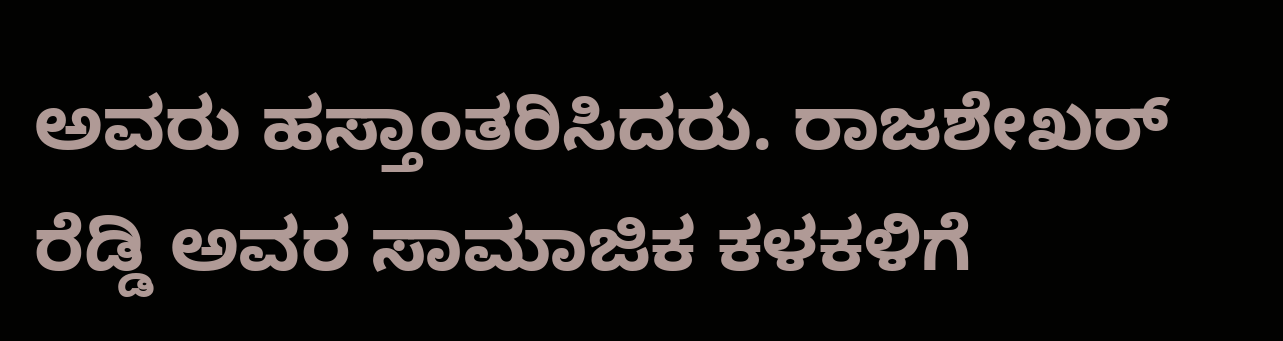ಅವರು ಹಸ್ತಾಂತರಿಸಿದರು. ರಾಜಶೇಖರ್ ರೆಡ್ಡಿ ಅವರ ಸಾಮಾಜಿಕ ಕಳಕಳಿಗೆ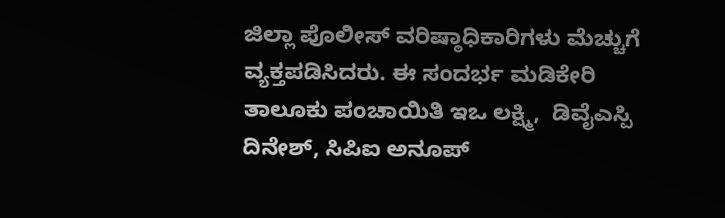ಜಿಲ್ಲಾ ಪೊಲೀಸ್ ವರಿಷ್ಠಾಧಿಕಾರಿಗಳು ಮೆಚ್ಚುಗೆ ವ್ಯಕ್ತಪಡಿಸಿದರು. ಈ ಸಂದರ್ಭ ಮಡಿಕೇರಿ ತಾಲೂಕು ಪಂಚಾಯಿತಿ ಇಒ ಲಕ್ಷ್ಮಿ,  ಡಿವೈಎಸ್ಪಿ ದಿನೇಶ್, ಸಿಪಿಐ ಅನೂಪ್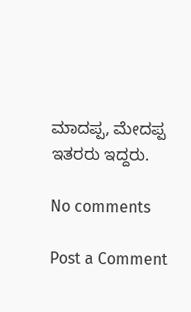ಮಾದಪ್ಪ, ಮೇದಪ್ಪ ಇತರರು ಇದ್ದರು.

No comments

Post a Comment